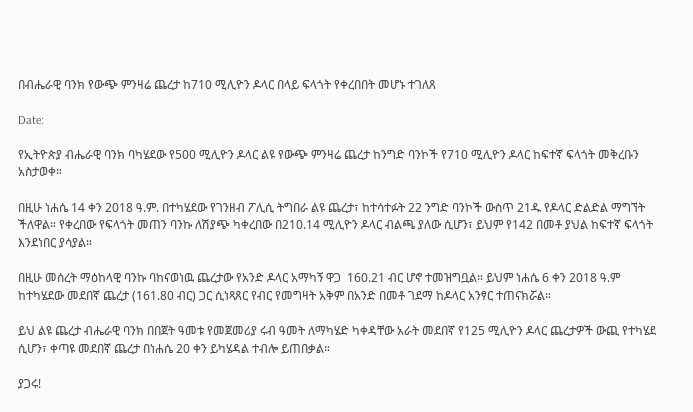በብሔራዊ ባንክ የውጭ ምንዛሬ ጨረታ ከ710 ሚሊዮን ዶላር በላይ ፍላጎት የቀረበበት መሆኑ ተገለጸ

Date:

የኢትዮጵያ ብሔራዊ ባንክ ባካሄደው የ500 ሚሊዮን ዶላር ልዩ የውጭ ምንዛሬ ጨረታ ከንግድ ባንኮች የ710 ሚሊዮን ዶላር ከፍተኛ ፍላጎት መቅረቡን አስታወቀ።

በዚሁ ነሐሴ 14 ቀን 2018 ዓ.ም. በተካሄደው የገንዘብ ፖሊሲ ትግበራ ልዩ ጨረታ፣ ከተሳተፉት 22 ንግድ ባንኮች ውስጥ 21ዱ የዶላር ድልድል ማግኘት ችለዋል። የቀረበው የፍላጎት መጠን ባንኩ ለሽያጭ ካቀረበው በ210.14 ሚሊዮን ዶላር ብልጫ ያለው ሲሆን፣ ይህም የ142 በመቶ ያህል ከፍተኛ ፍላጎት እንደነበር ያሳያል።

በዚሁ መሰረት ማዕከላዊ ባንኩ ባከናወነዉ ጨረታው የአንድ ዶላር አማካኝ ዋጋ  160.21 ብር ሆኖ ተመዝግቧል። ይህም ነሐሴ 6 ቀን 2018 ዓ.ም ከተካሄደው መደበኛ ጨረታ (161.80 ብር) ጋር ሲነጻጸር የብር የመግዛት አቅም በአንድ በመቶ ገደማ ከዶላር አንፃር ተጠናክሯል።

ይህ ልዩ ጨረታ ብሔራዊ ባንክ በበጀት ዓመቱ የመጀመሪያ ሩብ ዓመት ለማካሄድ ካቀዳቸው አራት መደበኛ የ125 ሚሊዮን ዶላር ጨረታዎች ውጪ የተካሄደ ሲሆን፣ ቀጣዩ መደበኛ ጨረታ በነሐሴ 20 ቀን ይካሄዳል ተብሎ ይጠበቃል።

ያጋሩ!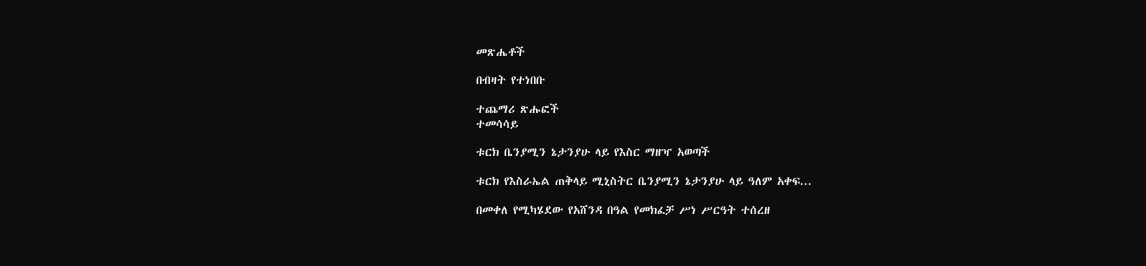መጽሔቶች

በብዛት የተነበቡ

ተጨማሪ ጽሑፎች
ተመሳሳይ

ቱርክ ቤንያሚን ኔታንያሁ ላይ የእስር ማዘዣ አወጣች

ቱርክ የእስራኤል ጠቅላይ ሚኒስትር ቤንያሚን ኔታንያሁ ላይ ዓለም አቀፍ...

በመቀለ የሚካሄደው የአሸንዳ በዓል የመክፈቻ ሥነ ሥርዓት ተሰረዘ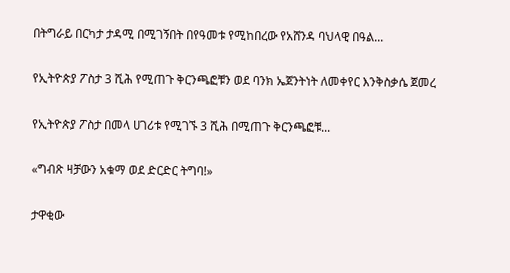በትግራይ በርካታ ታዳሚ በሚገኝበት በየዓመቱ የሚከበረው የአሸንዳ ባህላዊ በዓል...

የኢትዮጵያ ፖስታ 3 ሺሕ የሚጠጉ ቅርንጫፎቹን ወደ ባንክ ኤጀንትነት ለመቀየር እንቅስቃሴ ጀመረ

የኢትዮጵያ ፖስታ በመላ ሀገሪቱ የሚገኙ 3 ሺሕ በሚጠጉ ቅርንጫፎቹ...

«ግብጽ ዛቻውን አቁማ ወደ ድርድር ትግባ!»

ታዋቂው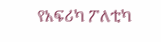የአፍሪካ ፖለቲካ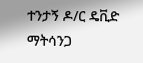ተንታኝ ዶ/ር ዴቪድ ማትሳንጋ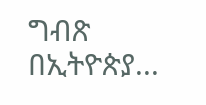ግብጽ በኢትዮጵያ...